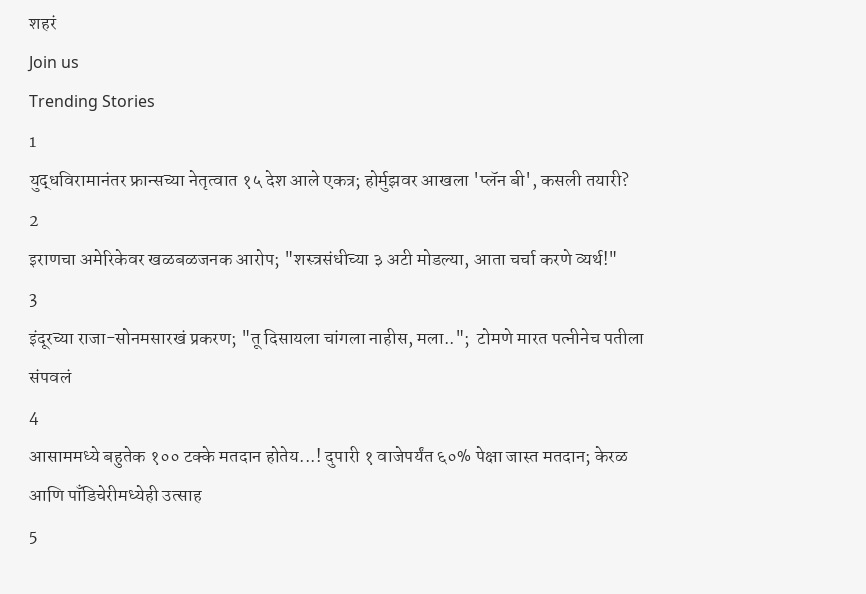शहरं
Join us
Trending Stories
1
युद्धविरामानंतर फ्रान्सच्या नेतृत्वात १५ देश आले एकत्र; होर्मुझवर आखला 'प्लॅन बी', कसली तयारी?
2
इराणचा अमेरिकेवर खळबळजनक आरोप; "शस्त्रसंधीच्या ३ अटी मोडल्या, आता चर्चा करणे व्यर्थ!"
3
इंदूरच्या राजा-सोनमसारखं प्रकरण; "तू दिसायला चांगला नाहीस, मला..";  टोमणे मारत पत्नीनेच पतीला संपवलं
4
आसाममध्ये बहुतेक १०० टक्के मतदान होतेय...! दुपारी १ वाजेपर्यंत ६०% पेक्षा जास्त मतदान; केरळ आणि पाँडिचेरीमध्येही उत्साह
5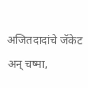अजितदादांचे जॅकेट अन् चष्मा,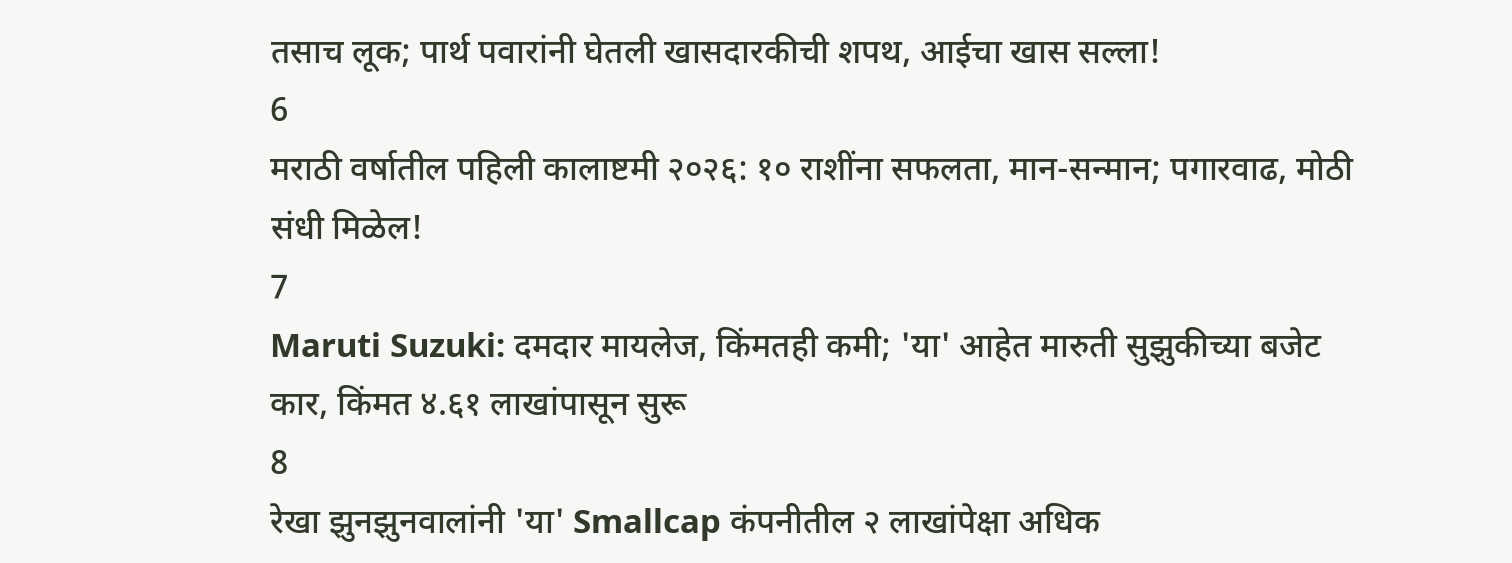तसाच लूक; पार्थ पवारांनी घेतली खासदारकीची शपथ, आईचा खास सल्ला!
6
मराठी वर्षातील पहिली कालाष्टमी २०२६: १० राशींना सफलता, मान-सन्मान; पगारवाढ, मोठी संधी मिळेल!
7
Maruti Suzuki: दमदार मायलेज, किंमतही कमी; 'या' आहेत मारुती सुझुकीच्या बजेट कार, किंमत ४.६१ लाखांपासून सुरू
8
रेखा झुनझुनवालांनी 'या' Smallcap कंपनीतील २ लाखांपेक्षा अधिक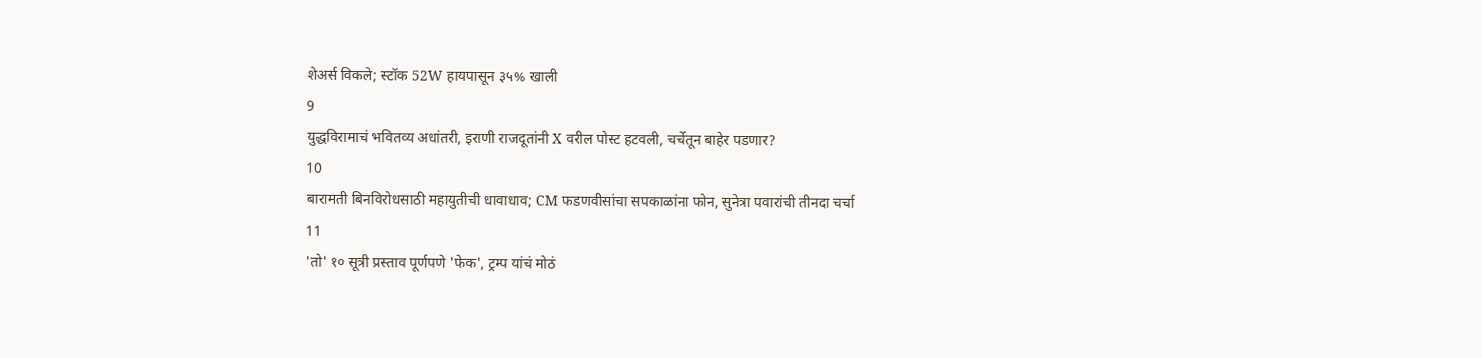शेअर्स विकले; स्टॉक 52W हायपासून ३५% खाली
9
युद्धविरामाचं भवितव्य अधांतरी, इराणी राजदूतांनी X वरील पोस्ट हटवली, चर्चेतून बाहेर पडणार?
10
बारामती बिनविरोधसाठी महायुतीची धावाधाव; CM फडणवीसांचा सपकाळांना फोन, सुनेत्रा पवारांची तीनदा चर्चा
11
'तो' १० सूत्री प्रस्ताव पूर्णपणे 'फेक', ट्रम्प यांचं मोठं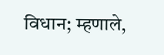विधान; म्हणाले,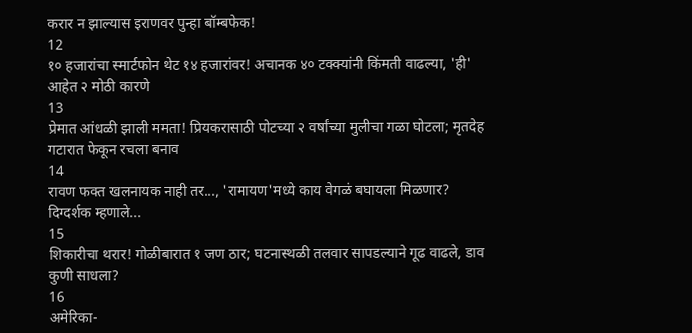करार न झाल्यास इराणवर पुन्हा बॉम्बफेक!
12
१० हजारांचा स्मार्टफोन थेट १४ हजारांवर! अचानक ४० टक्क्यांनी किंमती वाढल्या, 'ही' आहेत २ मोठी कारणे
13
प्रेमात आंधळी झाली ममता! प्रियकरासाठी पोटच्या २ वर्षांच्या मुलीचा गळा घोटला; मृतदेह गटारात फेकून रचला बनाव
14
रावण फक्त खलनायक नाही तर..., 'रामायण'मध्ये काय वेगळं बघायला मिळणार? दिग्दर्शक म्हणाले...
15
शिकारीचा थरार! गोळीबारात १ जण ठार; घटनास्थळी तलवार सापडल्याने गूढ वाढले, डाव कुणी साधला?
16
अमेरिका-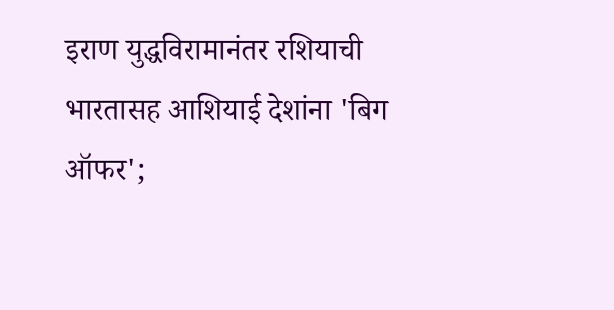इराण युद्धविरामानंतर रशियाची भारतासह आशियाई देशांना 'बिग ऑफर';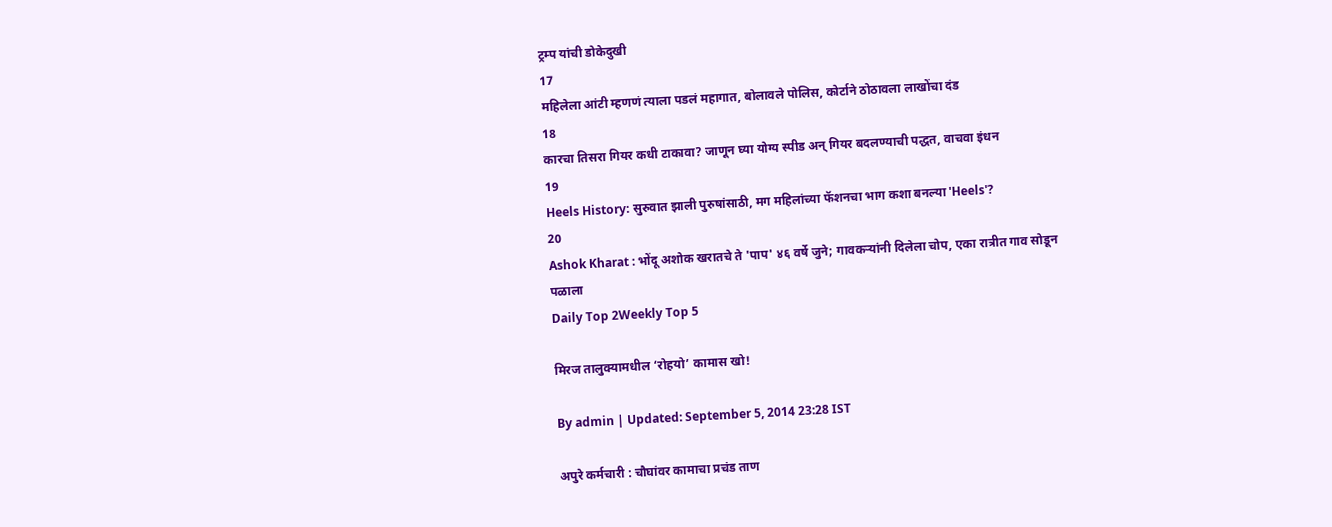ट्रम्प यांची डोकेदुखी
17
महिलेला आंटी म्हणणं त्याला पडलं महागात, बोलावले पोलिस, कोर्टाने ठोठावला लाखोंचा दंड
18
कारचा तिसरा गियर कधी टाकावा? जाणून घ्या योग्य स्पीड अन् गियर बदलण्याची पद्धत, वाचवा इंधन
19
Heels History: सुरुवात झाली पुरुषांसाठी, मग महिलांच्या फॅशनचा भाग कशा बनल्या 'Heels'?
20
Ashok Kharat : भोंदू अशोक खरातचे ते 'पाप' ४६ वर्षे जुने; गावकऱ्यांनी दिलेला चोप, एका रात्रीत गाव सोडून पळाला
Daily Top 2Weekly Top 5

मिरज तालुक्यामधील ‘रोहयो’ कामास खो!

By admin | Updated: September 5, 2014 23:28 IST

अपुरे कर्मचारी : चौघांवर कामाचा प्रचंड ताण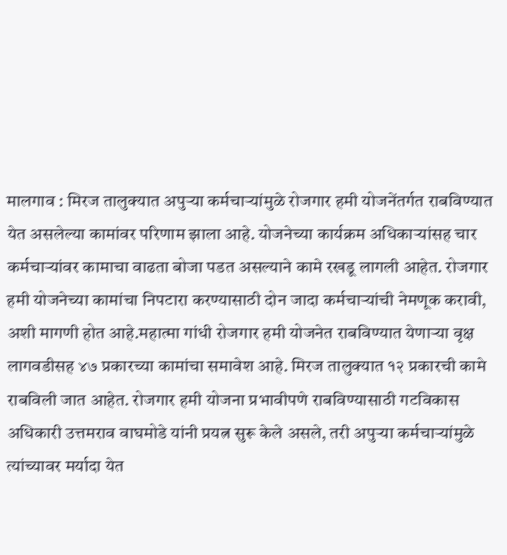मालगाव : मिरज तालुक्यात अपुऱ्या कर्मचाऱ्यांमुळे रोजगार हमी योजनेंतर्गत राबविण्यात येत असलेल्या कामांवर परिणाम झाला आहे. योजनेच्या कार्यक्रम अधिकाऱ्यांसह चार कर्मचाऱ्यांवर कामाचा वाढता बोजा पडत असल्याने कामे रखडू लागली आहेत. रोजगार हमी योजनेच्या कामांचा निपटारा करण्यासाठी दोन जादा कर्मचाऱ्यांची नेमणूक करावी, अशी मागणी होत आहे.महात्मा गांधी रोजगार हमी योजनेत राबविण्यात येणाऱ्या वृक्ष लागवडीसह ४७ प्रकारच्या कामांचा समावेश आहे. मिरज तालुक्यात १२ प्रकारची कामे राबविली जात आहेत. रोजगार हमी योजना प्रभावीपणे राबविण्यासाठी गटविकास अधिकारी उत्तमराव वाघमोडे यांनी प्रयत्न सुरू केले असले, तरी अपुऱ्या कर्मचाऱ्यांमुळे त्यांच्यावर मर्यादा येत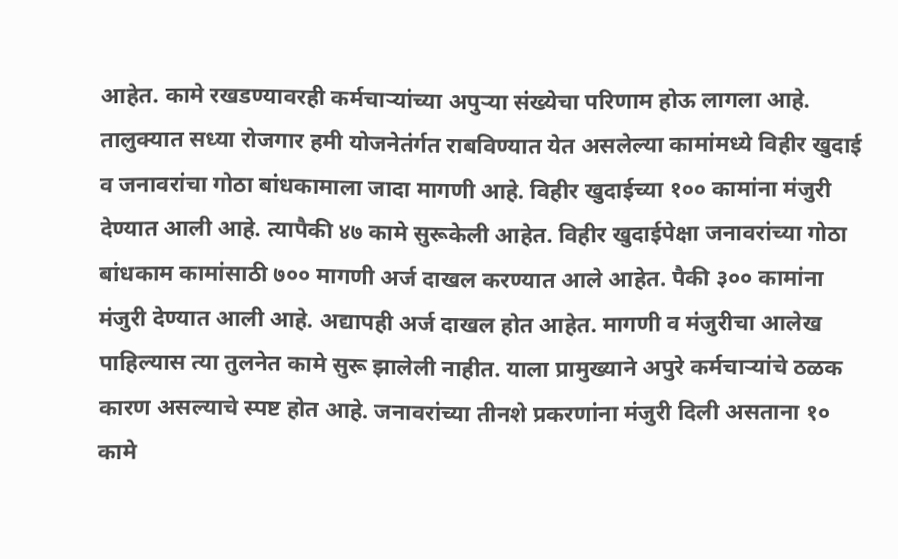आहेत. कामे रखडण्यावरही कर्मचाऱ्यांच्या अपुऱ्या संख्येचा परिणाम होऊ लागला आहे. तालुक्यात सध्या रोजगार हमी योजनेतंर्गत राबविण्यात येत असलेल्या कामांमध्ये विहीर खुदाई व जनावरांचा गोठा बांधकामाला जादा मागणी आहे. विहीर खुदाईच्या १०० कामांना मंजुरी देण्यात आली आहे. त्यापैकी ४७ कामे सुरूकेली आहेत. विहीर खुदाईपेक्षा जनावरांच्या गोठा बांधकाम कामांसाठी ७०० मागणी अर्ज दाखल करण्यात आले आहेत. पैकी ३०० कामांना मंजुरी देण्यात आली आहे. अद्यापही अर्ज दाखल होत आहेत. मागणी व मंजुरीचा आलेख पाहिल्यास त्या तुलनेत कामे सुरू झालेली नाहीत. याला प्रामुख्याने अपुरे कर्मचाऱ्यांचे ठळक कारण असल्याचे स्पष्ट होत आहे. जनावरांच्या तीनशे प्रकरणांना मंजुरी दिली असताना १० कामे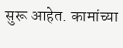सुरू आहेत. कामांच्या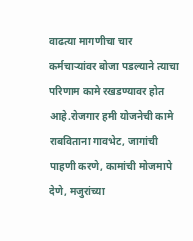वाढत्या मागणीचा चार कर्मचाऱ्यांवर बोजा पडल्याने त्याचा परिणाम कामे रखडण्यावर होत आहे.रोजगार हमी योजनेची कामे राबविताना गावभेट, जागांची पाहणी करणे, कामांची मोजमापे देणे, मजुरांच्या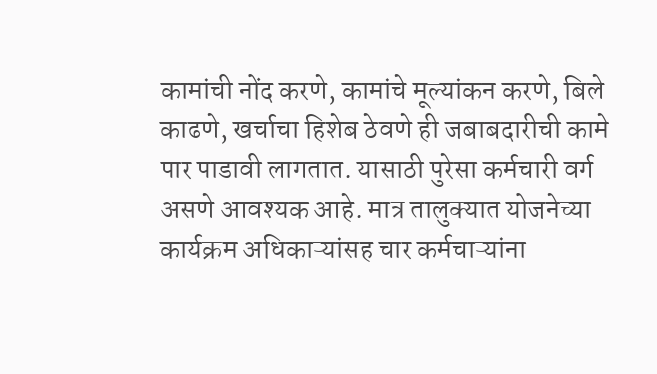कामांची नोंद करणे, कामांचे मूल्यांकन करणे, बिले काढणे, खर्चाचा हिशेब ठेवणे ही जबाबदारीची कामे पार पाडावी लागतात. यासाठी पुरेसा कर्मचारी वर्ग असणे आवश्यक आहे. मात्र तालुक्यात योजनेच्या कार्यक्रम अधिकाऱ्यांसह चार कर्मचाऱ्यांना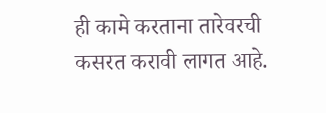ही कामे करताना तारेवरची कसरत करावी लागत आहे.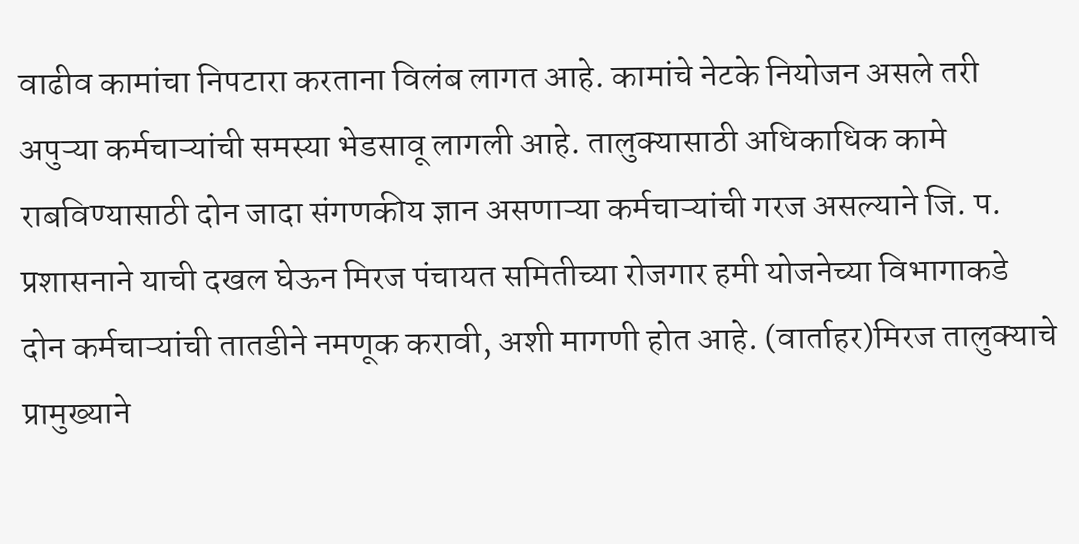वाढीव कामांचा निपटारा करताना विलंब लागत आहे. कामांचे नेटके नियोजन असले तरी अपुऱ्या कर्मचाऱ्यांची समस्या भेडसावू लागली आहे. तालुक्यासाठी अधिकाधिक कामे राबविण्यासाठी दोन जादा संगणकीय ज्ञान असणाऱ्या कर्मचाऱ्यांची गरज असल्याने जि. प. प्रशासनाने याची दखल घेऊन मिरज पंचायत समितीच्या रोजगार हमी योजनेच्या विभागाकडे दोन कर्मचाऱ्यांची तातडीने नमणूक करावी, अशी मागणी होत आहे. (वार्ताहर)मिरज तालुक्याचे प्रामुख्याने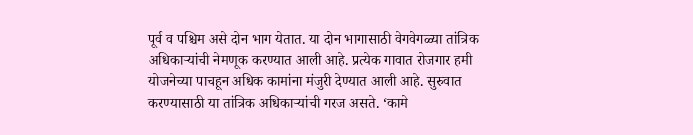पूर्व व पश्चिम असे दोन भाग येतात. या दोन भागासाठी वेगवेगळ्या तांत्रिक अधिकाऱ्यांची नेमणूक करण्यात आली आहे. प्रत्येक गावात रोजगार हमी योजनेच्या पाचहून अधिक कामांना मंजुरी देण्यात आली आहे. सुरुवात करण्यासाठी या तांत्रिक अधिकाऱ्यांची गरज असते. ‘कामे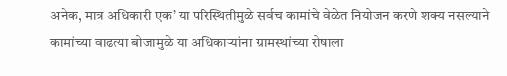अनेक, मात्र अधिकारी एक’ या परिस्थितीमुळे सर्वच कामांचे वेळेत नियोजन करणे शक्य नसल्याने कामांच्या वाढत्या बोजामुळे या अधिकाऱ्यांना ग्रामस्थांच्या रोषाला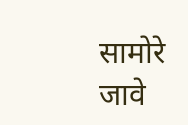सामोरे जावे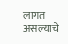लागत असल्याचे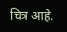चित्र आहे.